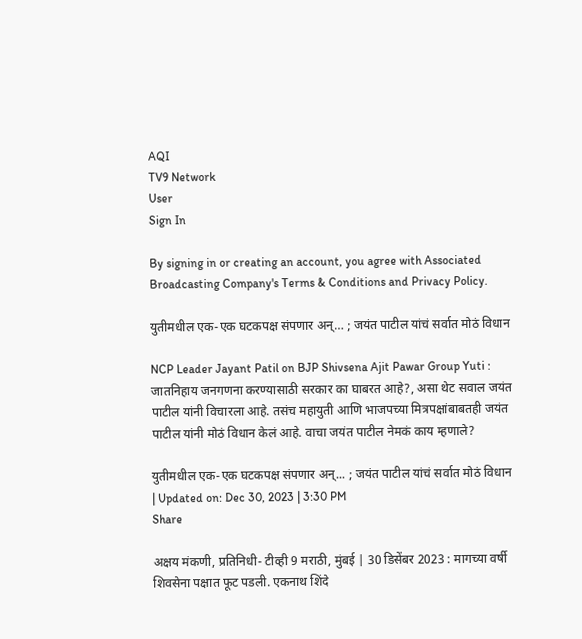AQI
TV9 Network
User
Sign In

By signing in or creating an account, you agree with Associated Broadcasting Company's Terms & Conditions and Privacy Policy.

युतीमधील एक-एक घटकपक्ष संपणार अन्… ; जयंत पाटील यांचं सर्वात मोठं विधान

NCP Leader Jayant Patil on BJP Shivsena Ajit Pawar Group Yuti : जातनिहाय जनगणना करण्यासाठी सरकार का घाबरत आहे?, असा थेट सवाल जयंत पाटील यांनी विचारला आहे. तसंच महायुती आणि भाजपच्या मित्रपक्षांबाबतही जयंत पाटील यांनी मोठं विधान केलं आहे. वाचा जयंत पाटील नेमकं काय म्हणाले?

युतीमधील एक-एक घटकपक्ष संपणार अन्... ; जयंत पाटील यांचं सर्वात मोठं विधान
| Updated on: Dec 30, 2023 | 3:30 PM
Share

अक्षय मंकणी, प्रतिनिधी- टीव्ही 9 मराठी, मुंबई | 30 डिसेंबर 2023 : मागच्या वर्षी शिवसेना पक्षात फूट पडली. एकनाथ शिंदे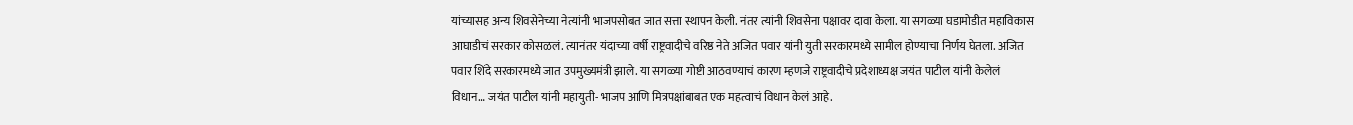यांच्यासह अन्य शिवसेनेच्या नेत्यांनी भाजपसोबत जात सत्ता स्थापन केली. नंतर त्यांनी शिवसेना पक्षावर दावा केला. या सगळ्या घडामोडीत महाविकास आघाडीचं सरकार कोसळलं. त्यानंतर यंदाच्या वर्षी राष्ट्रवादीचे वरिष्ठ नेते अजित पवार यांनी युती सरकारमध्ये सामील होण्याचा निर्णय घेतला. अजित पवार शिंदे सरकारमध्ये जात उपमुख्यमंत्री झाले. या सगळ्या गोष्टी आठवण्याचं कारण म्हणजे राष्ट्रवादीचे प्रदेशाध्यक्ष जयंत पाटील यांनी केलेलं विधान… जयंत पाटील यांनी महायुती- भाजप आणि मित्रपक्षांबाबत एक महत्वाचं विधान केलं आहे.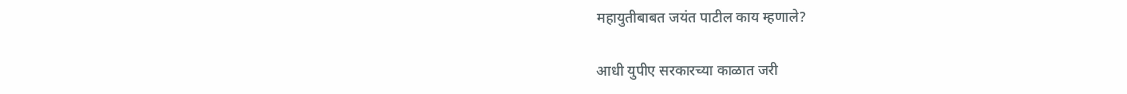महायुतीबाबत जयंत पाटील काय म्हणाले?

आधी युपीए सरकारच्या काळात जरी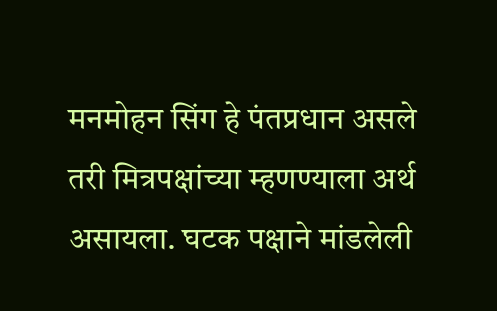मनमोहन सिंग हे पंतप्रधान असले तरी मित्रपक्षांच्या म्हणण्याला अर्थ असायला. घटक पक्षाने मांडलेली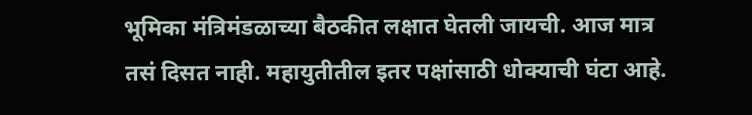भूमिका मंत्रिमंडळाच्या बैठकीत लक्षात घेतली जायची. आज मात्र तसं दिसत नाही. महायुतीतील इतर पक्षांसाठी धोक्याची घंटा आहे.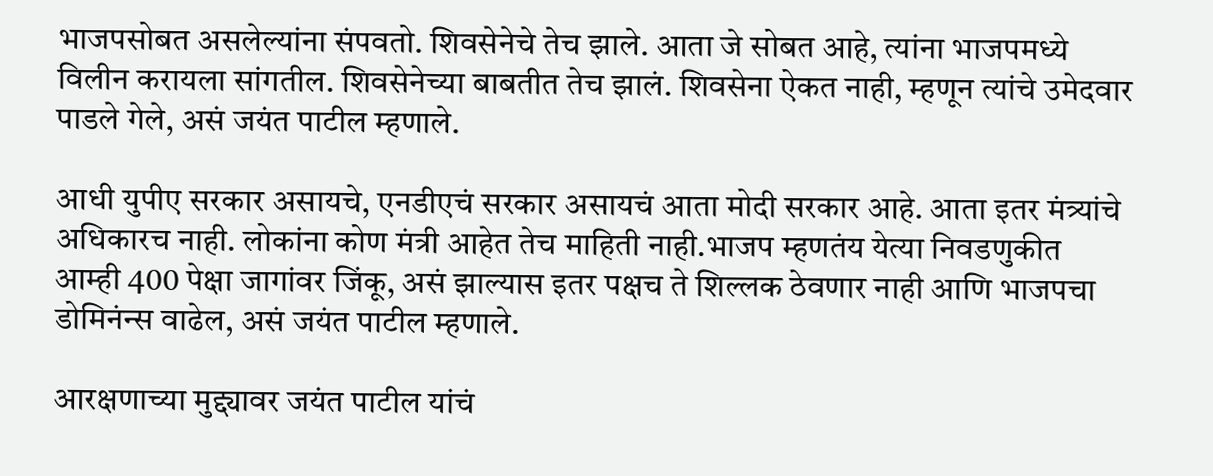भाजपसोबत असलेल्यांना संपवतो. शिवसेनेचे तेच झाले. आता जे सोबत आहे, त्यांना भाजपमध्ये विलीन करायला सांगतील. शिवसेनेच्या बाबतीत तेच झालं. शिवसेना ऐकत नाही, म्हणून त्यांचे उमेदवार पाडले गेले, असं जयंत पाटील म्हणाले.

आधी युपीए सरकार असायचे, एनडीएचं सरकार असायचं आता मोदी सरकार आहे. आता इतर मंत्र्यांचे अधिकारच नाही. लोकांना कोण मंत्री आहेत तेच माहिती नाही.भाजप म्हणतंय येत्या निवडणुकीत आम्ही 400 पेक्षा जागांवर जिंकू, असं झाल्यास इतर पक्षच ते शिल्लक ठेवणार नाही आणि भाजपचा डोमिनंन्स वाढेल, असं जयंत पाटील म्हणाले.

आरक्षणाच्या मुद्द्यावर जयंत पाटील यांचं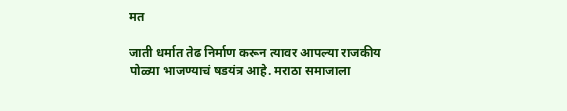मत

जाती धर्मात तेढ निर्माण करून त्यावर आपल्या राजकीय पोळ्या भाजण्याचं षडयंत्र आहे. मराठा समाजाला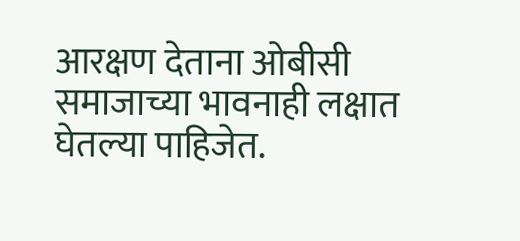आरक्षण देताना ओबीसी समाजाच्या भावनाही लक्षात घेतल्या पाहिजेत.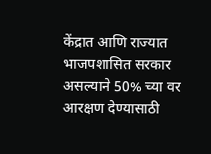केंद्रात आणि राज्यात भाजपशासित सरकार असल्याने 50% च्या वर आरक्षण देण्यासाठी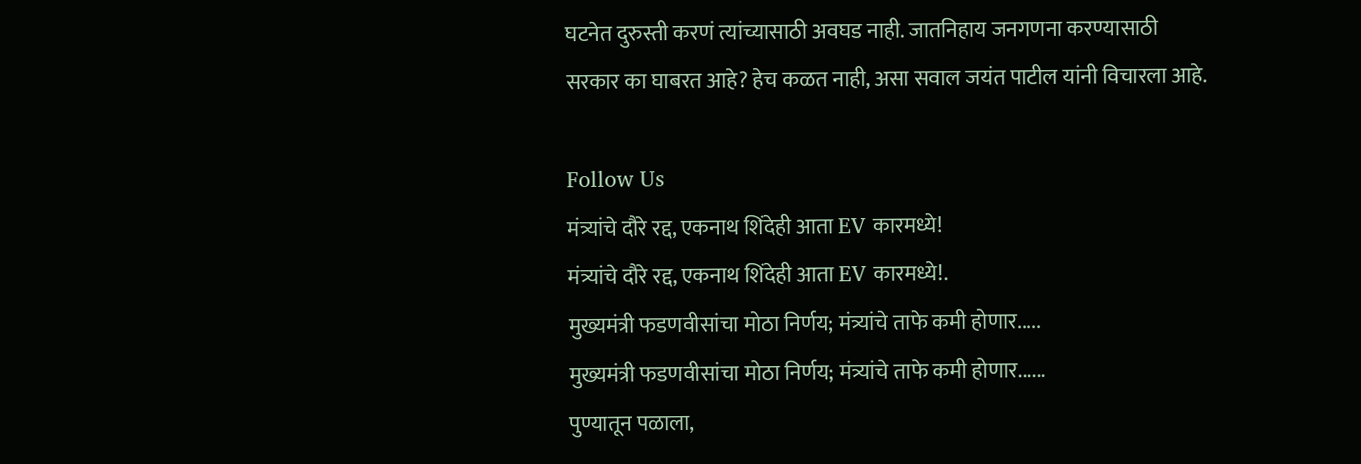घटनेत दुरुस्ती करणं त्यांच्यासाठी अवघड नाही. जातनिहाय जनगणना करण्यासाठी सरकार का घाबरत आहे? हेच कळत नाही, असा सवाल जयंत पाटील यांनी विचारला आहे.

Follow Us
मंत्र्यांचे दौरे रद्द, एकनाथ शिंदेही आता EV कारमध्ये!
मंत्र्यांचे दौरे रद्द, एकनाथ शिंदेही आता EV कारमध्ये!.
मुख्यमंत्री फडणवीसांचा मोठा निर्णय; मंत्र्यांचे ताफे कमी होणार.....
मुख्यमंत्री फडणवीसांचा मोठा निर्णय; मंत्र्यांचे ताफे कमी होणार......
पुण्यातून पळाला,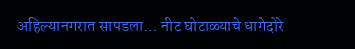अहिल्यानगरात सापडला… नीट घोटाळ्याचे धागेदोरे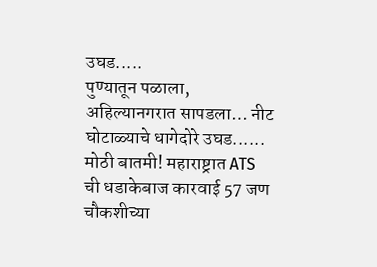उघड.....
पुण्यातून पळाला, अहिल्यानगरात सापडला… नीट घोटाळ्याचे धागेदोरे उघड......
मोठी बातमी! महाराष्ट्रात ATS ची धडाकेबाज कारवाई 57 जण चौकशीच्या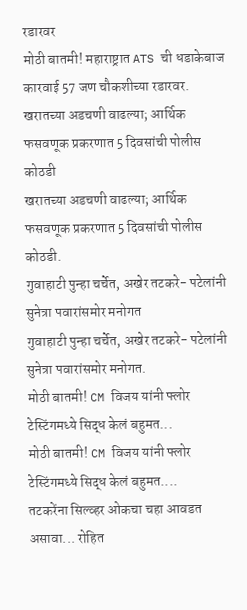रडारवर
मोठी बातमी! महाराष्ट्रात ATS ची धडाकेबाज कारवाई 57 जण चौकशीच्या रडारवर.
खरातच्या अडचणी वाढल्या; आर्थिक फसवणूक प्रकरणात 5 दिवसांची पोलीस कोठडी
खरातच्या अडचणी वाढल्या; आर्थिक फसवणूक प्रकरणात 5 दिवसांची पोलीस कोठडी.
गुवाहाटी पुन्हा चर्चेत, अखेर तटकरे- पटेलांनी सुनेत्रा पवारांसमोर मनोगत
गुवाहाटी पुन्हा चर्चेत, अखेर तटकरे- पटेलांनी सुनेत्रा पवारांसमोर मनोगत.
मोठी बातमी! CM विजय यांनी फ्लोर टेस्टिंगमध्ये सिद्ध केलं बहुमत...
मोठी बातमी! CM विजय यांनी फ्लोर टेस्टिंगमध्ये सिद्ध केलं बहुमत....
तटकरेंना सिल्व्हर ओकचा चहा आवडत असावा... रोहित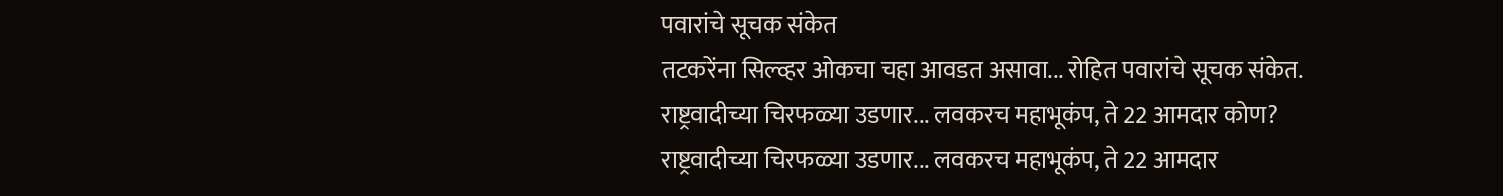पवारांचे सूचक संकेत
तटकरेंना सिल्व्हर ओकचा चहा आवडत असावा... रोहित पवारांचे सूचक संकेत.
राष्ट्रवादीच्या चिरफळ्या उडणार... लवकरच महाभूकंप, ते 22 आमदार कोण?
राष्ट्रवादीच्या चिरफळ्या उडणार... लवकरच महाभूकंप, ते 22 आमदार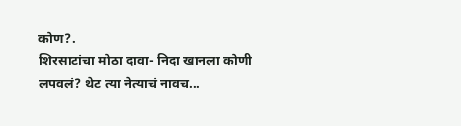कोण?.
शिरसाटांचा मोठा दावा- निदा खानला कोणी लपवलं? थेट त्या नेत्याचं नावच...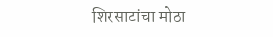शिरसाटांचा मोठा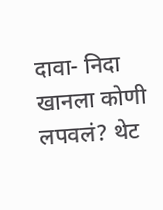दावा- निदा खानला कोणी लपवलं? थेट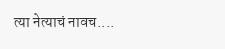त्या नेत्याचं नावच....